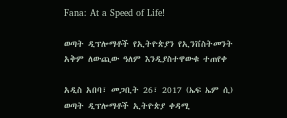Fana: At a Speed of Life!

ወጣት ዲፕሎማቶች የኢትዮጵያን የኢንቨስትመንት አቅም ለውጪው ዓለም እንዲያስተዋውቁ ተጠየቀ

አዲስ አበባ፣ መጋቢት 26፣ 2017 (ኤፍ ኤም ሲ) ወጣት ዲፕሎማቶች ኢትዮጵያ ቀዳሚ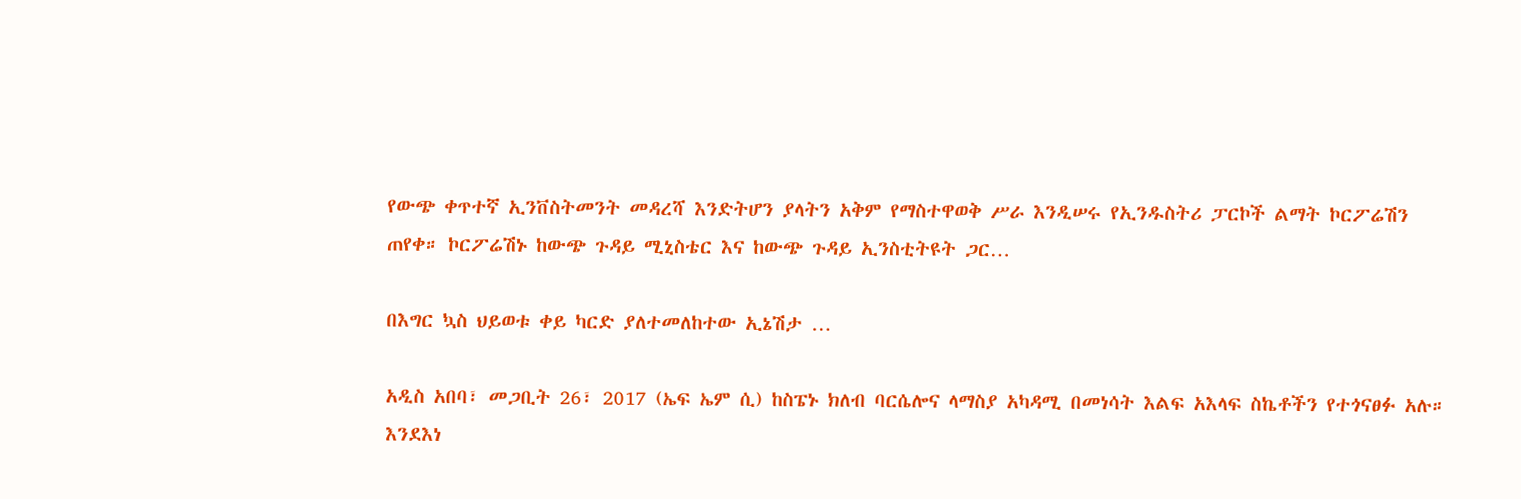የውጭ ቀጥተኛ ኢንቨስትመንት መዳረሻ እንድትሆን ያላትን አቅም የማስተዋወቅ ሥራ እንዲሠሩ የኢንዱስትሪ ፓርኮች ልማት ኮርፖሬሽን ጠየቀ። ኮርፖሬሽኑ ከውጭ ጉዳይ ሚኒስቴር እና ከውጭ ጉዳይ ኢንስቲትዩት ጋር…

በእግር ኳስ ህይወቱ ቀይ ካርድ ያለተመለከተው ኢኔሽታ …

አዲስ አበባ፣ መጋቢት 26፣ 2017 (ኤፍ ኤም ሲ) ከስፔኑ ክለብ ባርሴሎና ላማስያ አካዳሚ በመነሳት እልፍ አእላፍ ስኬቶችን የተጎናፀፉ አሉ። እንደእነ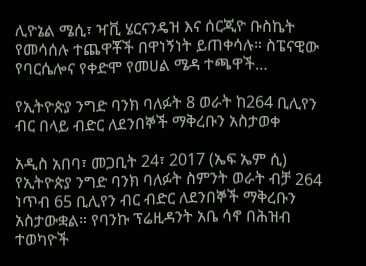ሊዮኔል ሜሲ፣ ዣቪ ሄርናንዴዝ እና ሰርጂዮ ቡስኬት የመሳሰሉ ተጨዋቾች በዋነኝነት ይጠቀሳሉ። ስፔናዊው የባርሴሎና የቀድሞ የመሀል ሜዳ ተጫዋች…

የኢትዮጵያ ንግድ ባንክ ባለፉት 8 ወራት ከ264 ቢሊየን ብር በላይ ብድር ለደንበኞች ማቅረቡን አስታወቀ

አዲስ አበባ፣ መጋቢት 24፣ 2017 (ኤፍ ኤም ሲ) የኢትዮጵያ ንግድ ባንክ ባለፉት ስምንት ወራት ብቻ 264 ነጥብ 65 ቢሊየን ብር ብድር ለደንበኞች ማቅረቡን አስታውቋል። የባንኩ ፕሬዚዳንት አቤ ሳኖ በሕዝብ ተወካዮች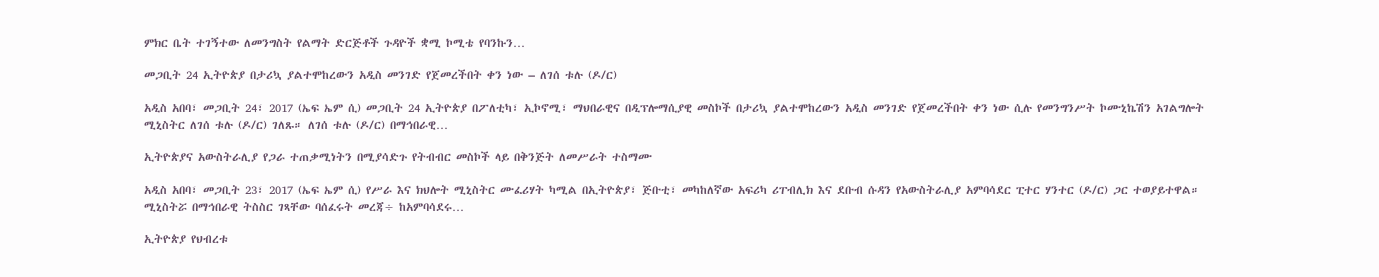ምክር ቤት ተገኝተው ለመንግስት የልማት ድርጅቶች ጉዳዮች ቋሚ ኮሚቴ የባንኩን…

መጋቢት 24 ኢትዮጵያ በታሪኳ ያልተሞከረውን አዲስ መንገድ የጀመረችበት ቀን ነው – ለገሰ ቱሉ (ዶ/ር)

አዲስ አበባ፣ መጋቢት 24፣ 2017 (ኤፍ ኤም ሲ) መጋቢት 24 ኢትዮጵያ በፖለቲካ፣ ኢኮኖሚ፣ ማህበራዊና በዲፕሎማሲያዊ መስኮች በታሪኳ ያልተሞከረውን አዲስ መንገድ የጀመረችበት ቀን ነው ሲሉ የመንግንሥት ኮሙኒኬሽን አገልግሎት ሚኒስትር ለገሰ ቱሉ (ዶ/ር) ገለጹ። ለገሰ ቱሉ (ዶ/ር) በማኅበራዊ…

ኢትዮጵያና አውስትራሊያ የጋራ ተጠቃሚነትን በሚያሳድጉ የትብብር መስኮች ላይ በቅንጅት ለመሥራት ተስማሙ

አዲስ አበባ፣ መጋቢት 23፣ 2017 (ኤፍ ኤም ሲ) የሥራ እና ክህሎት ሚኒስትር ሙፈሪሃት ካሚል በኢትዮጵያ፣ ጅቡቲ፣ መካከለኛው አፍሪካ ሪፐብሊክ እና ደቡብ ሱዳን የአውስትራሊያ አምባሳደር ፒተር ሃንተር (ዶ/ር) ጋር ተወያይተዋል። ሚኒስትሯ በማኅበራዊ ትስስር ገጻቸው ባሰፈሩት መረጃ÷ ከአምባሳደሩ…

ኢትዮጵያ የህብረቱ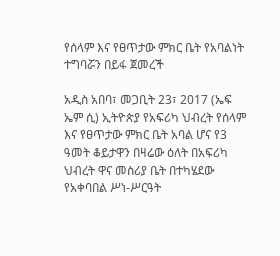የሰላም እና የፀጥታው ምክር ቤት የአባልነት ተግባሯን በይፋ ጀመረች

አዲስ አበባ፣ መጋቢት 23፣ 2017 (ኤፍ ኤም ሲ) ኢትዮጵያ የአፍሪካ ህብረት የሰላም እና የፀጥታው ምክር ቤት አባል ሆና የ3 ዓመት ቆይታዋን በዛሬው ዕለት በአፍሪካ ህብረት ዋና መስሪያ ቤት በተካሄደው የአቀባበል ሥነ-ሥርዓት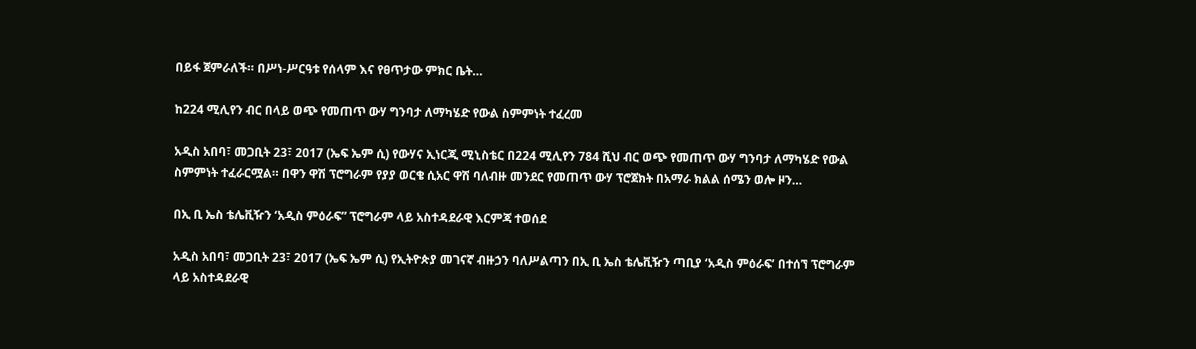በይፋ ጀምራለች። በሥነ-ሥርዓቱ የሰላም እና የፀጥታው ምክር ቤት…

ከ224 ሚሊየን ብር በላይ ወጭ የመጠጥ ውሃ ግንባታ ለማካሄድ የውል ስምምነት ተፈረመ

አዲስ አበባ፣ መጋቢት 23፣ 2017 (ኤፍ ኤም ሲ) የውሃና ኢነርጂ ሚኒስቴር በ224 ሚሊየን 784 ሺህ ብር ወጭ የመጠጥ ውሃ ግንባታ ለማካሄድ የውል ስምምነት ተፈራርሟል። በዋን ዋሽ ፕሮግራም የያያ ወርቄ ሲአር ዋሽ ባለብዙ መንደር የመጠጥ ውሃ ፕሮጀክት በአማራ ክልል ሰሜን ወሎ ዞን…

በኢ ቢ ኤስ ቴሌቪዥን ‘አዲስ ምዕራፍ” ፕሮግራም ላይ አስተዳደራዊ እርምጃ ተወሰደ

አዲስ አበባ፣ መጋቢት 23፣ 2017 (ኤፍ ኤም ሲ) የኢትዮጵያ መገናኛ ብዙኃን ባለሥልጣን በኢ ቢ ኤስ ቴሌቪዥን ጣቢያ ‘አዲስ ምዕራፍ’ በተሰኘ ፕሮግራም ላይ አስተዳደራዊ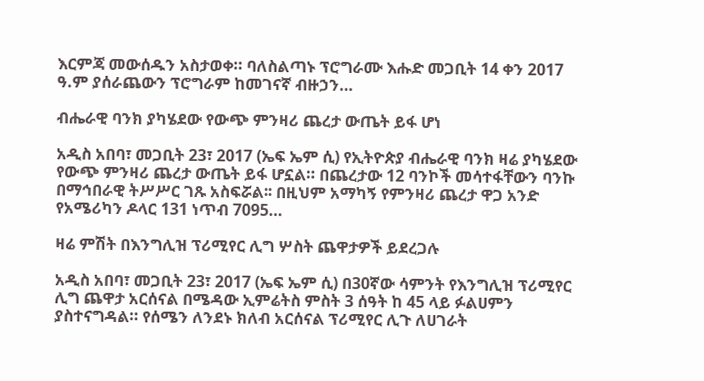እርምጃ መውሰዱን አስታወቀ። ባለስልጣኑ ፕሮግራሙ እሑድ መጋቢት 14 ቀን 2017 ዓ.ም ያሰራጨውን ፕሮግራም ከመገናኛ ብዙኃን…

ብሔራዊ ባንክ ያካሄደው የውጭ ምንዛሪ ጨረታ ውጤት ይፋ ሆነ

አዲስ አበባ፣ መጋቢት 23፣ 2017 (ኤፍ ኤም ሲ) የኢትዮጵያ ብሔራዊ ባንክ ዛሬ ያካሄደው የውጭ ምንዛሪ ጨረታ ውጤት ይፋ ሆኗል። በጨረታው 12 ባንኮች መሳተፋቸውን ባንኩ በማኅበራዊ ትሥሥር ገጹ አስፍሯል፡፡ በዚህም አማካኝ የምንዛሪ ጨረታ ዋጋ አንድ የአሜሪካን ዶላር 131 ነጥብ 7095…

ዛሬ ምሽት በእንግሊዝ ፕሪሚየር ሊግ ሦስት ጨዋታዎች ይደረጋሉ

አዲስ አበባ፣ መጋቢት 23፣ 2017 (ኤፍ ኤም ሲ) በ30ኛው ሳምንት የእንግሊዝ ፕሪሚየር ሊግ ጨዋታ አርሰናል በሜዳው ኢምሬትስ ምስት 3 ሰዓት ከ 45 ላይ ፉልሀምን ያስተናግዳል። የሰሜን ለንደኑ ክለብ አርሰናል ፕሪሚየር ሊጉ ለሀገራት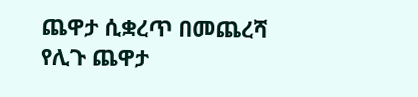ጨዋታ ሲቋረጥ በመጨረሻ የሊጉ ጨዋታ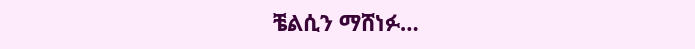ቼልሲን ማሸነፉ…